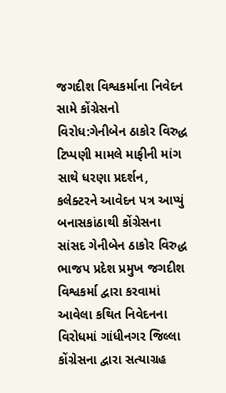જગદીશ વિશ્વકર્માના નિવેદન સામે કોંગ્રેસનો વિરોધ:ગેનીબેન ઠાકોર વિરુદ્ધ ટિપ્પણી મામલે માફીની માંગ સાથે ધરણા પ્રદર્શન, કલેક્ટરને આવેદન પત્ર આપ્યું
બનાસકાંઠાથી કોંગ્રેસના સાંસદ ગેનીબેન ઠાકોર વિરુદ્ધ ભાજપ પ્રદેશ પ્રમુખ જગદીશ વિશ્વકર્મા દ્વારા કરવામાં આવેલા કથિત નિવેદનના વિરોધમાં ગાંધીનગર જિલ્લા કોંગ્રેસના દ્વારા સત્યાગ્રહ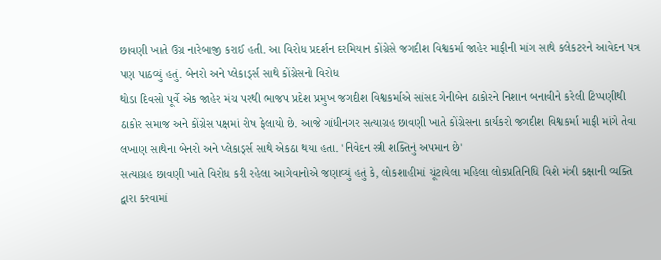છાવણી ખાતે ઉગ્ર નારેબાજી કરાઈ હતી. આ વિરોધ પ્રદર્શન દરમિયાન કોંગ્રેસે જગદીશ વિશ્વકર્મા જાહેર માફીની માંગ સાથે કલેકટરને આવેદન પત્ર પણ પાઠવ્યું હતું. બેનરો અને પ્લેકાર્ડ્સ સાથે કોંગ્રેસનો વિરોધ
થોડા દિવસો પૂર્વે એક જાહેર મંચ પરથી ભાજપ પ્રદેશ પ્રમુખ જગદીશ વિશ્વકર્માએ સાંસદ ગેનીબેન ઠાકોરને નિશાન બનાવીને કરેલી ટિપ્પણીથી ઠાકોર સમાજ અને કોંગ્રેસ પક્ષમાં રોષ ફેલાયો છે. આજે ગાંધીનગર સત્યાગ્રહ છાવણી ખાતે કોંગ્રેસના કાર્યકરો જગદીશ વિશ્વકર્મા માફી માંગે તેવા લખાણ સાથેના બેનરો અને પ્લેકાર્ડ્સ સાથે એકઠા થયા હતા. 'નિવેદન સ્ત્રી શક્તિનું અપમાન છે'
સત્યાગ્રહ છાવણી ખાતે વિરોધ કરી રહેલા આગેવાનોએ જણાવ્યું હતું કે, લોકશાહીમાં ચૂંટાયેલા મહિલા લોકપ્રતિનિધિ વિશે મંત્રી કક્ષાની વ્યક્તિ દ્વારા કરવામાં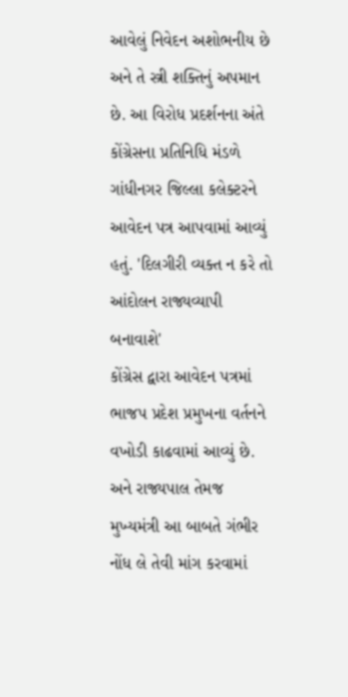આવેલું નિવેદન અશોભનીય છે અને તે સ્ત્રી શક્તિનું અપમાન છે. આ વિરોધ પ્રદર્શનના અંતે કોંગ્રેસના પ્રતિનિધિ મંડળે ગાંધીનગર જિલ્લા કલેક્ટરને આવેદન પત્ર આપવામાં આવ્યું હતું. 'દિલગીરી વ્યક્ત ન કરે તો આંદોલન રાજ્યવ્યાપી બનાવાશે'
કોંગ્રેસ દ્વારા આવેદન પત્રમાં ભાજપ પ્રદેશ પ્રમુખના વર્તનને વખોડી કાઢવામાં આવ્યું છે. અને રાજ્યપાલ તેમજ મુખ્યમંત્રી આ બાબતે ગંભીર નોંધ લે તેવી માંગ કરવામાં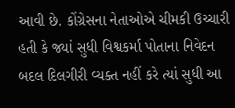આવી છે. કોંગ્રેસના નેતાઓએ ચીમકી ઉચ્ચારી હતી કે જ્યાં સુધી વિશ્વકર્મા પોતાના નિવેદન બદલ દિલગીરી વ્યક્ત નહીં કરે ત્યાં સુધી આ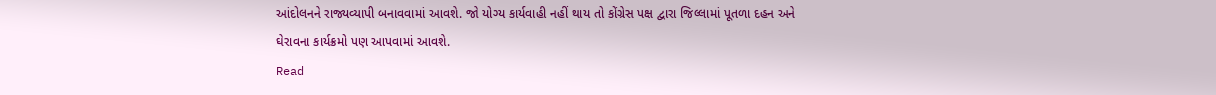આંદોલનને રાજ્યવ્યાપી બનાવવામાં આવશે. જો યોગ્ય કાર્યવાહી નહીં થાય તો કોંગ્રેસ પક્ષ દ્વારા જિલ્લામાં પૂતળા દહન અને ઘેરાવના કાર્યક્રમો પણ આપવામાં આવશે.
Read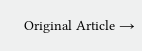Original Article →